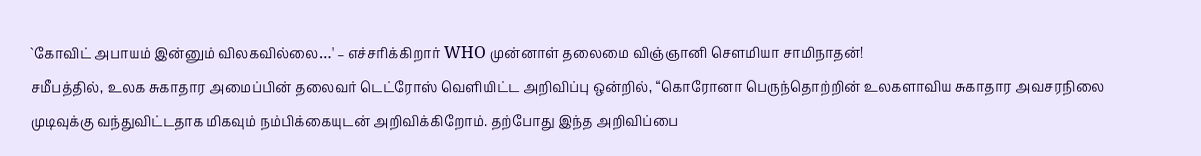`கோவிட் அபாயம் இன்னும் விலகவில்லை…' – எச்சரிக்கிறார் WHO முன்னாள் தலைமை விஞ்ஞானி சௌமியா சாமிநாதன்!
சமீபத்தில், உலக சுகாதார அமைப்பின் தலைவர் டெட்ரோஸ் வெளியிட்ட அறிவிப்பு ஒன்றில், “கொரோனா பெருந்தொற்றின் உலகளாவிய சுகாதார அவசரநிலை முடிவுக்கு வந்துவிட்டதாக மிகவும் நம்பிக்கையுடன் அறிவிக்கிறோம். தற்போது இந்த அறிவிப்பை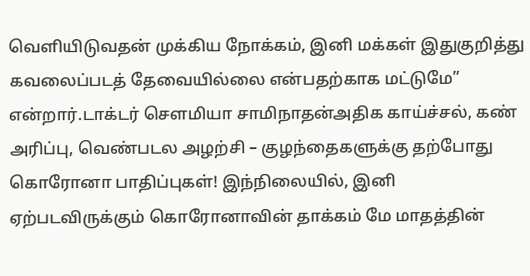வெளியிடுவதன் முக்கிய நோக்கம், இனி மக்கள் இதுகுறித்து கவலைப்படத் தேவையில்லை என்பதற்காக மட்டுமே” என்றார்.டாக்டர் செளமியா சாமிநாதன்அதிக காய்ச்சல், கண் அரிப்பு, வெண்படல அழற்சி – குழந்தைகளுக்கு தற்போது கொரோனா பாதிப்புகள்! இந்நிலையில், இனி ஏற்படவிருக்கும் கொரோனாவின் தாக்கம் மே மாதத்தின்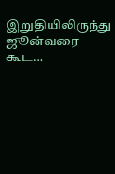இறுதியிலிருந்து ஜூன்வரை கூட…